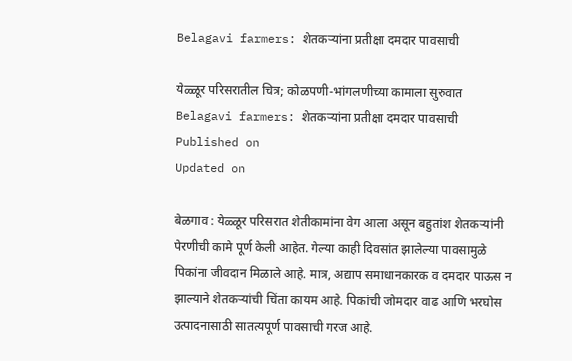Belagavi farmers: शेतकऱ्यांना प्रतीक्षा दमदार पावसाची

येळ्ळूर परिसरातील चित्र; कोळपणी-भांगलणीच्या कामाला सुरुवात
Belagavi farmers: शेतकऱ्यांना प्रतीक्षा दमदार पावसाची
Published on
Updated on

बेळगाव : येळ्ळूर परिसरात शेतीकामांना वेग आला असून बहुतांश शेतकऱ्यांनी पेरणीची कामे पूर्ण केली आहेत. गेल्या काही दिवसांत झालेल्या पावसामुळे पिकांना जीवदान मिळाले आहे. मात्र, अद्याप समाधानकारक व दमदार पाऊस न झाल्याने शेतकऱ्यांची चिंता कायम आहे. पिकांची जोमदार वाढ आणि भरघोस उत्पादनासाठी सातत्यपूर्ण पावसाची गरज आहे.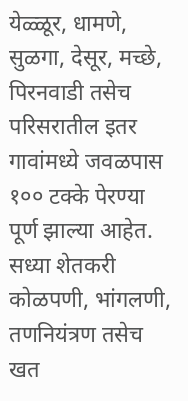येळ्ळूर, धामणे, सुळगा, देसूर, मच्छे, पिरनवाडी तसेच परिसरातील इतर गावांमध्ये जवळपास १०० टक्के पेरण्या पूर्ण झाल्या आहेत. सध्या शेतकरी कोळपणी, भांगलणी, तणनियंत्रण तसेच खत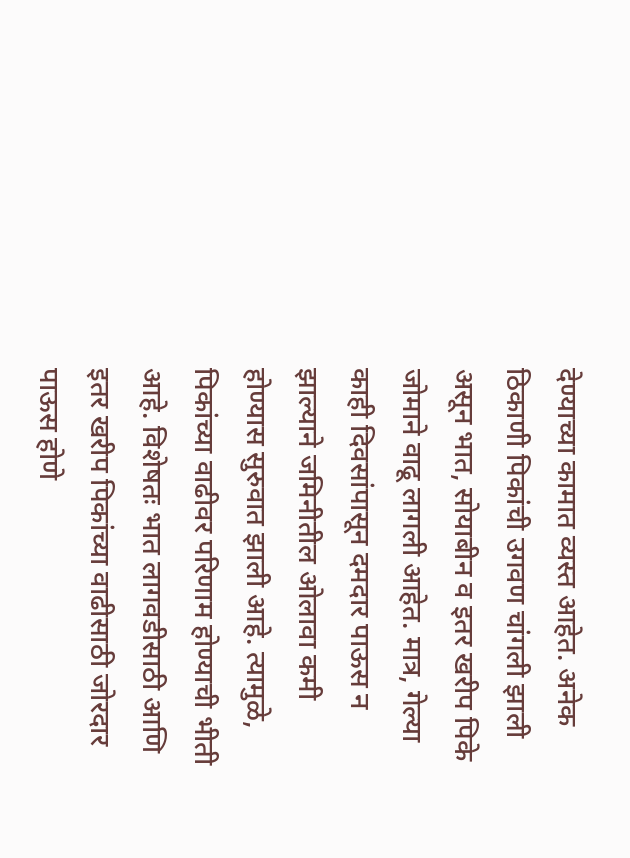देण्याच्या कामात व्यस्त आहेत. अनेक ठिकाणी पिकांची उगवण चांगली झाली असून भात, सोयाबीन व इतर खरीप पिके जोमाने वाढू लागली आहेत. मात्र, गेल्या काही दिवसांपासून दमदार पाऊस न झाल्याने जमिनीतील ओलावा कमी होण्यास सुरुवात झाली आहे. त्यामुळे, पिकांच्या वाढीवर परिणाम होण्याची भीती आहे. विशेषतः भात लागवडीसाठी आणि इतर खरीप पिकांच्या वाढीसाठी जोरदार पाऊस होणे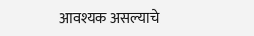आवश्यक असल्याचे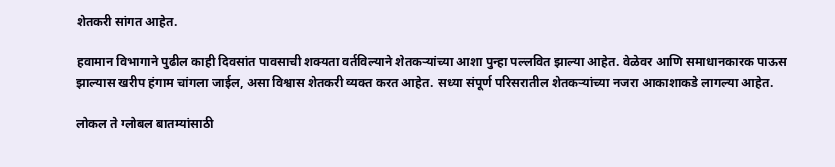शेतकरी सांगत आहेत.

हवामान विभागाने पुढील काही दिवसांत पावसाची शक्यता वर्तविल्याने शेतकऱ्यांच्या आशा पुन्हा पल्लवित झाल्या आहेत. वेळेवर आणि समाधानकारक पाऊस झाल्यास खरीप हंगाम चांगला जाईल, असा विश्वास शेतकरी व्यक्त करत आहेत. सध्या संपूर्ण परिसरातील शेतकऱ्यांच्या नजरा आकाशाकडे लागल्या आहेत.

लोकल ते ग्लोबल बातम्यांसाठी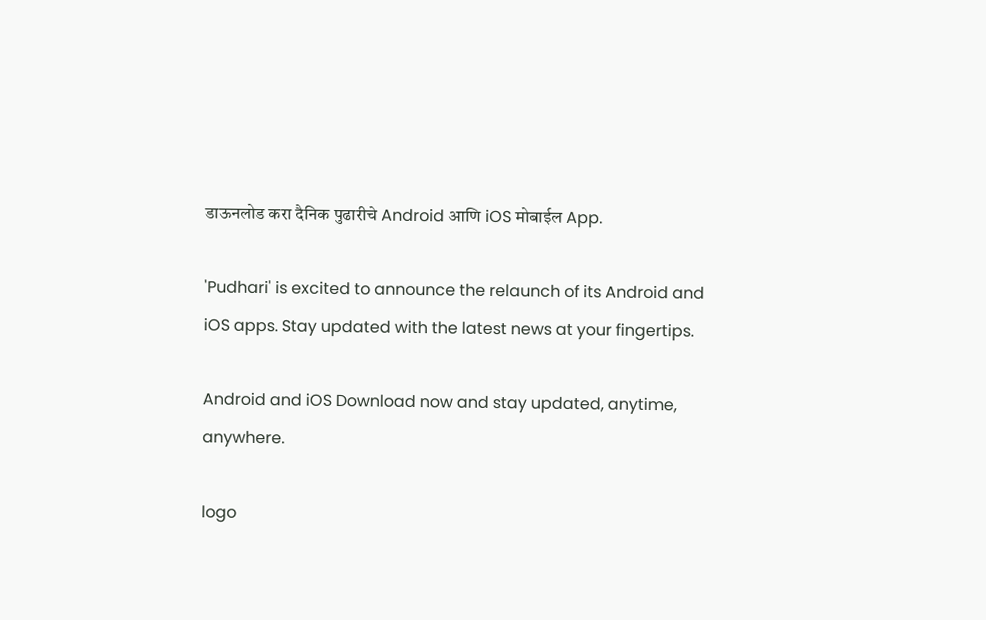डाऊनलोड करा दैनिक पुढारीचे Android आणि iOS मोबाईल App.

'Pudhari' is excited to announce the relaunch of its Android and iOS apps. Stay updated with the latest news at your fingertips.

Android and iOS Download now and stay updated, anytime, anywhere.

logo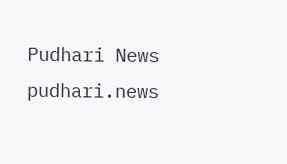Pudhari News
pudhari.news